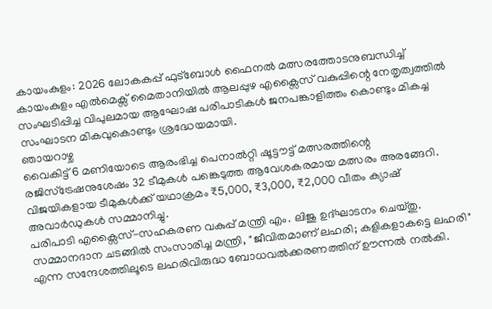കായംകുളം: 2026 ലോകകപ്പ് ഫുട്ബോൾ ഫൈനൽ മത്സരത്തോടനുബന്ധിച്ച് കായംകുളം എൽമെക്സ് മൈതാനിയിൽ ആലപ്പുഴ എക്സൈസ് വകുപ്പിന്റെ നേതൃത്വത്തിൽ സംഘടിപ്പിച്ച വിപുലമായ ആഘോഷ പരിപാടികൾ ജനപങ്കാളിത്തം കൊണ്ടും മികച്ച സംഘാടന മികവുകൊണ്ടും ശ്രദ്ധേയമായി.
ഞായറാഴ്ച
വൈകിട്ട് 6 മണിയോടെ ആരംഭിച്ച പെനാൽറ്റി ഷൂട്ടൗട്ട് മത്സരത്തിന്റെ രജിസ്ട്രേഷനുശേഷം 32 ടീമുകൾ പങ്കെടുത്ത ആവേശകരമായ മത്സരം അരങ്ങേറി. വിജയികളായ ടീമുകൾക്ക് യഥാക്രമം ₹5,000, ₹3,000, ₹2,000 വീതം ക്യാഷ് അവാർഡുകൾ സമ്മാനിച്ചു.
പരിപാടി എക്സൈസ്-സഹകരണ വകുപ്പ് മന്ത്രി എം. ലിജു ഉദ്ഘാടനം ചെയ്തു. സമ്മാനദാന ചടങ്ങിൽ സംസാരിച്ച മന്ത്രി, "ജീവിതമാണ് ലഹരി; കളികളാകട്ടെ ലഹരി" എന്ന സന്ദേശത്തിലൂടെ ലഹരിവിരുദ്ധ ബോധവൽക്കരണത്തിന് ഊന്നൽ നൽകി.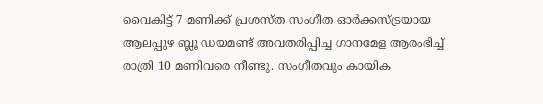വൈകിട്ട് 7 മണിക്ക് പ്രശസ്ത സംഗീത ഓർക്കസ്ട്രയായ ആലപ്പുഴ ബ്ലൂ ഡയമണ്ട് അവതരിപ്പിച്ച ഗാനമേള ആരംഭിച്ച് രാത്രി 10 മണിവരെ നീണ്ടു. സംഗീതവും കായിക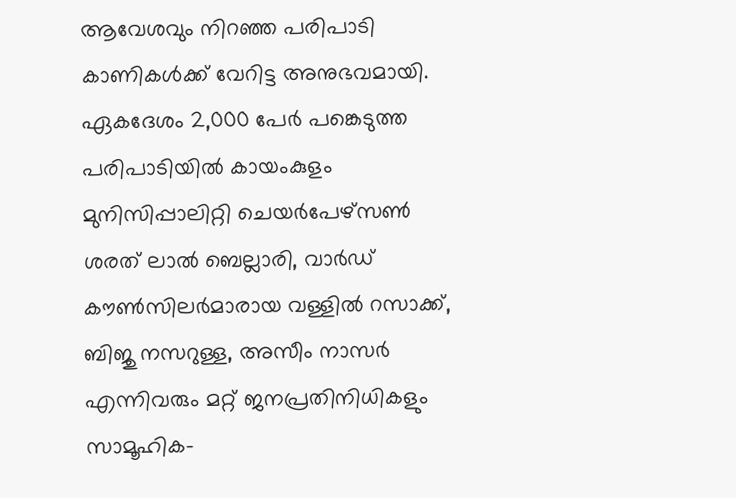ആവേശവും നിറഞ്ഞ പരിപാടി കാണികൾക്ക് വേറിട്ട അനുഭവമായി.
ഏകദേശം 2,000 പേർ പങ്കെടുത്ത പരിപാടിയിൽ കായംകുളം മുനിസിപ്പാലിറ്റി ചെയർപേഴ്സൺ ശരത് ലാൽ ബെല്ലാരി, വാർഡ് കൗൺസിലർമാരായ വള്ളിൽ റസാക്ക്, ബിജു നസറുള്ള, അസീം നാസർ എന്നിവരും മറ്റ് ജനപ്രതിനിധികളും സാമൂഹിക-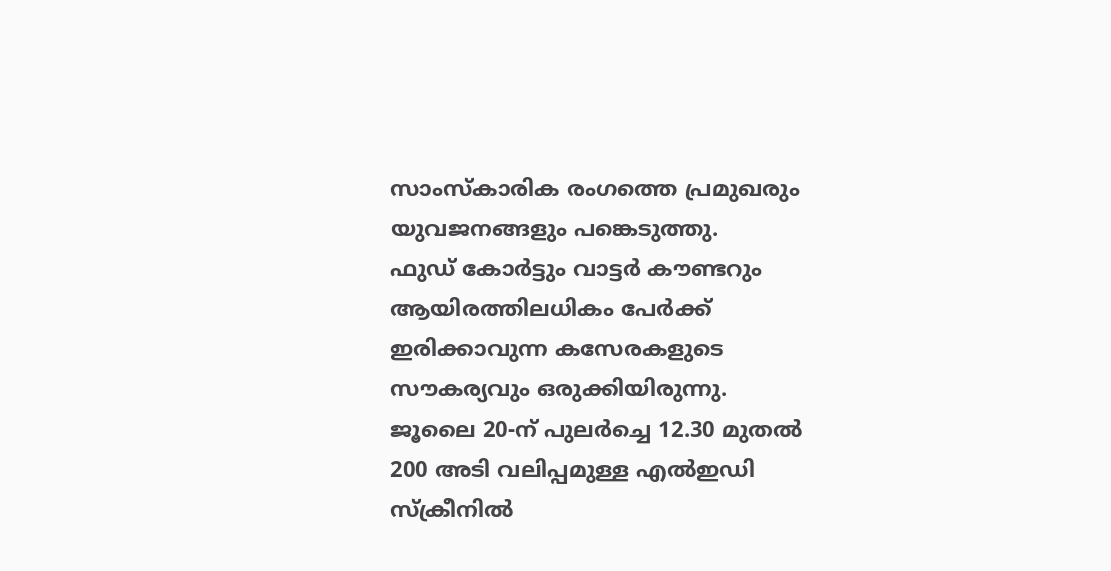സാംസ്കാരിക രംഗത്തെ പ്രമുഖരും യുവജനങ്ങളും പങ്കെടുത്തു.
ഫുഡ് കോർട്ടും വാട്ടർ കൗണ്ടറും ആയിരത്തിലധികം പേർക്ക് ഇരിക്കാവുന്ന കസേരകളുടെ സൗകര്യവും ഒരുക്കിയിരുന്നു.
ജൂലൈ 20-ന് പുലർച്ചെ 12.30 മുതൽ 200 അടി വലിപ്പമുള്ള എൽഇഡി സ്ക്രീനിൽ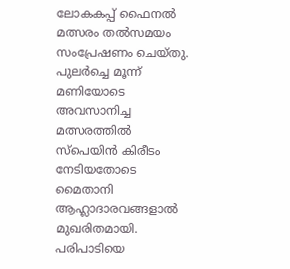ലോകകപ്പ് ഫൈനൽ മത്സരം തൽസമയം സംപ്രേഷണം ചെയ്തു. പുലർച്ചെ മൂന്ന് മണിയോടെ അവസാനിച്ച മത്സരത്തിൽ സ്പെയിൻ കിരീടം നേടിയതോടെ മൈതാനി ആഹ്ലാദാരവങ്ങളാൽ മുഖരിതമായി.
പരിപാടിയെ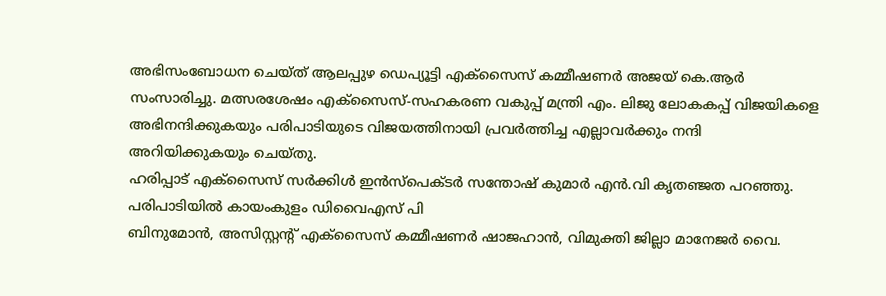അഭിസംബോധന ചെയ്ത് ആലപ്പുഴ ഡെപ്യൂട്ടി എക്സൈസ് കമ്മീഷണർ അജയ് കെ.ആർ സംസാരിച്ചു. മത്സരശേഷം എക്സൈസ്-സഹകരണ വകുപ്പ് മന്ത്രി എം. ലിജു ലോകകപ്പ് വിജയികളെ അഭിനന്ദിക്കുകയും പരിപാടിയുടെ വിജയത്തിനായി പ്രവർത്തിച്ച എല്ലാവർക്കും നന്ദി അറിയിക്കുകയും ചെയ്തു.
ഹരിപ്പാട് എക്സൈസ് സർക്കിൾ ഇൻസ്പെക്ടർ സന്തോഷ് കുമാർ എൻ.വി കൃതഞ്ജത പറഞ്ഞു. പരിപാടിയിൽ കായംകുളം ഡിവൈഎസ് പി
ബിനുമോൻ, അസിസ്റ്റന്റ് എക്സൈസ് കമ്മീഷണർ ഷാജഹാൻ, വിമുക്തി ജില്ലാ മാനേജർ വൈ.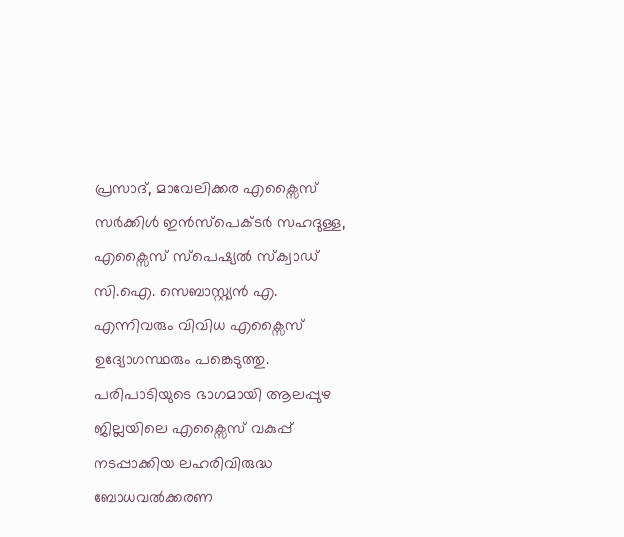പ്രസാദ്, മാവേലിക്കര എക്സൈസ് സർക്കിൾ ഇൻസ്പെക്ടർ സഹദുള്ള, എക്സൈസ് സ്പെഷ്യൽ സ്ക്വാഡ് സി.ഐ. സെബാസ്റ്റ്യൻ എ. എന്നിവരും വിവിധ എക്സൈസ് ഉദ്യോഗസ്ഥരും പങ്കെടുത്തു.
പരിപാടിയുടെ ഭാഗമായി ആലപ്പുഴ ജില്ലയിലെ എക്സൈസ് വകുപ്പ് നടപ്പാക്കിയ ലഹരിവിരുദ്ധ ബോധവൽക്കരണ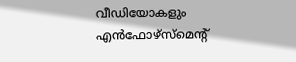വീഡിയോകളും എൻഫോഴ്സ്മെന്റ്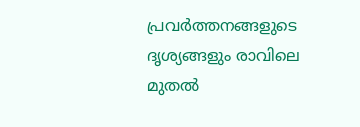പ്രവർത്തനങ്ങളുടെ ദൃശ്യങ്ങളും രാവിലെ മുതൽ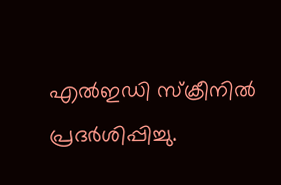എൽഇഡി സ്ക്രീനിൽ പ്രദർശിപ്പിച്ചു.